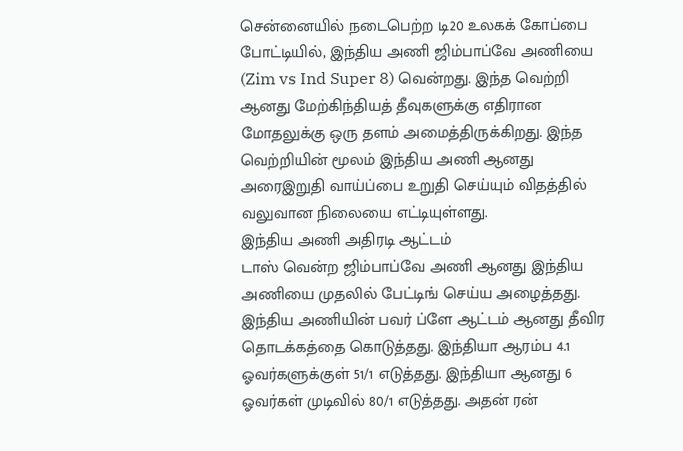சென்னையில் நடைபெற்ற டி20 உலகக் கோப்பை போட்டியில், இந்திய அணி ஜிம்பாப்வே அணியை (Zim vs Ind Super 8) வென்றது. இந்த வெற்றி ஆனது மேற்கிந்தியத் தீவுகளுக்கு எதிரான மோதலுக்கு ஒரு தளம் அமைத்திருக்கிறது. இந்த வெற்றியின் மூலம் இந்திய அணி ஆனது அரைஇறுதி வாய்ப்பை உறுதி செய்யும் விதத்தில் வலுவான நிலையை எட்டியுள்ளது.
இந்திய அணி அதிரடி ஆட்டம்
டாஸ் வென்ற ஜிம்பாப்வே அணி ஆனது இந்திய அணியை முதலில் பேட்டிங் செய்ய அழைத்தது. இந்திய அணியின் பவர் ப்ளே ஆட்டம் ஆனது தீவிர தொடக்கத்தை கொடுத்தது. இந்தியா ஆரம்ப 4.1 ஓவர்களுக்குள் 51/1 எடுத்தது. இந்தியா ஆனது 6 ஓவர்கள் முடிவில் 80/1 எடுத்தது. அதன் ரன்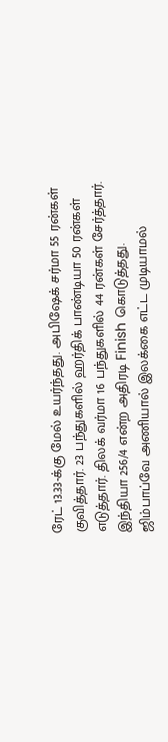ரேட் 13.33-க்கு மேல் உயர்ந்தது. அபிஷேக் சர்மா 55 ரன்கள் குவித்தார். 23 பந்துகளில் ஹர்திக் பாண்டியா 50 ரன்கள் எடுத்தார். திலக் வர்மா 16 பந்துகளில் 44 ரன்கள் சேர்த்தார். இந்தியா 256/4 என்ற அதிரடி Finish கொடுத்தது.
ஜிம்பாப்வே அணியால் இலக்கை எட்ட முடியாமல்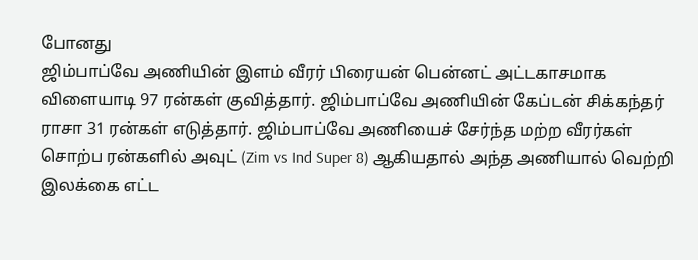போனது
ஜிம்பாப்வே அணியின் இளம் வீரர் பிரையன் பென்னட் அட்டகாசமாக விளையாடி 97 ரன்கள் குவித்தார். ஜிம்பாப்வே அணியின் கேப்டன் சிக்கந்தர் ராசா 31 ரன்கள் எடுத்தார். ஜிம்பாப்வே அணியைச் சேர்ந்த மற்ற வீரர்கள் சொற்ப ரன்களில் அவுட் (Zim vs Ind Super 8) ஆகியதால் அந்த அணியால் வெற்றி இலக்கை எட்ட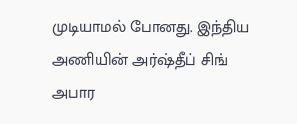முடியாமல் போனது. இந்திய அணியின் அர்ஷ்தீப் சிங் அபார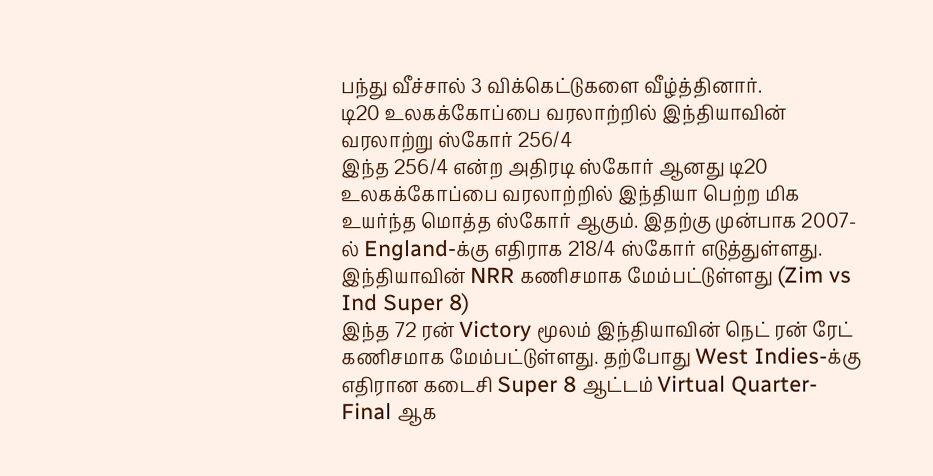பந்து வீச்சால் 3 விக்கெட்டுகளை வீழ்த்தினார்.
டி20 உலகக்கோப்பை வரலாற்றில் இந்தியாவின் வரலாற்று ஸ்கோர் 256/4
இந்த 256/4 என்ற அதிரடி ஸ்கோர் ஆனது டி20 உலகக்கோப்பை வரலாற்றில் இந்தியா பெற்ற மிக உயர்ந்த மொத்த ஸ்கோர் ஆகும். இதற்கு முன்பாக 2007-ல் England-க்கு எதிராக 218/4 ஸ்கோர் எடுத்துள்ளது.
இந்தியாவின் NRR கணிசமாக மேம்பட்டுள்ளது (Zim vs Ind Super 8)
இந்த 72 ரன் Victory மூலம் இந்தியாவின் நெட் ரன் ரேட் கணிசமாக மேம்பட்டுள்ளது. தற்போது West Indies-க்கு எதிரான கடைசி Super 8 ஆட்டம் Virtual Quarter-Final ஆக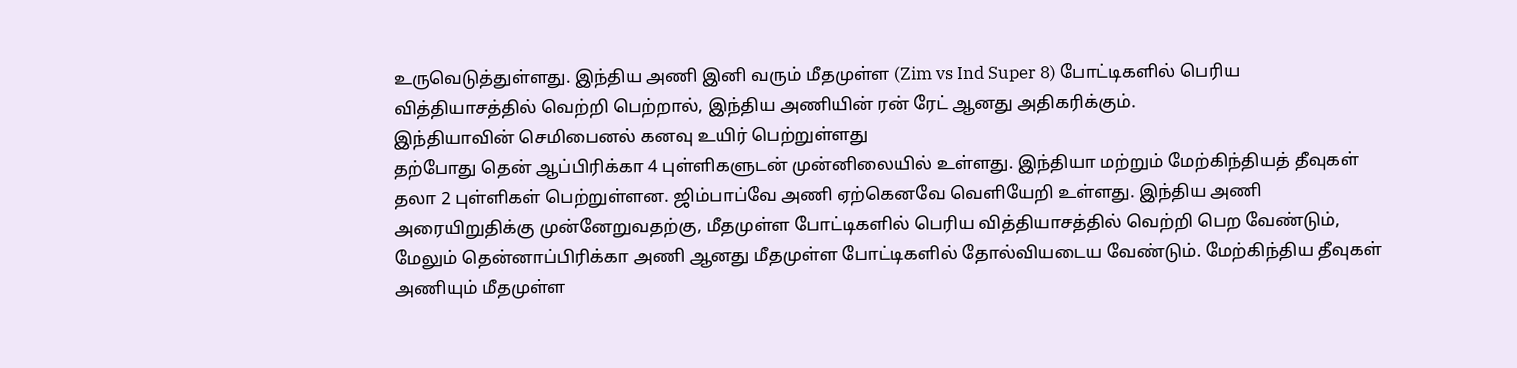உருவெடுத்துள்ளது. இந்திய அணி இனி வரும் மீதமுள்ள (Zim vs Ind Super 8) போட்டிகளில் பெரிய வித்தியாசத்தில் வெற்றி பெற்றால், இந்திய அணியின் ரன் ரேட் ஆனது அதிகரிக்கும்.
இந்தியாவின் செமிபைனல் கனவு உயிர் பெற்றுள்ளது
தற்போது தென் ஆப்பிரிக்கா 4 புள்ளிகளுடன் முன்னிலையில் உள்ளது. இந்தியா மற்றும் மேற்கிந்தியத் தீவுகள் தலா 2 புள்ளிகள் பெற்றுள்ளன. ஜிம்பாப்வே அணி ஏற்கெனவே வெளியேறி உள்ளது. இந்திய அணி அரையிறுதிக்கு முன்னேறுவதற்கு, மீதமுள்ள போட்டிகளில் பெரிய வித்தியாசத்தில் வெற்றி பெற வேண்டும், மேலும் தென்னாப்பிரிக்கா அணி ஆனது மீதமுள்ள போட்டிகளில் தோல்வியடைய வேண்டும். மேற்கிந்திய தீவுகள் அணியும் மீதமுள்ள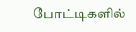போட்டிகளில்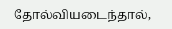தோல்வியடைந்தால்,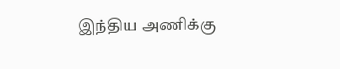இந்திய அணிக்கு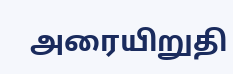அரையிறுதி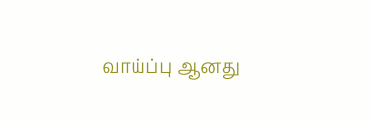வாய்ப்பு ஆனது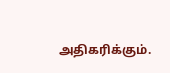அதிகரிக்கும்.